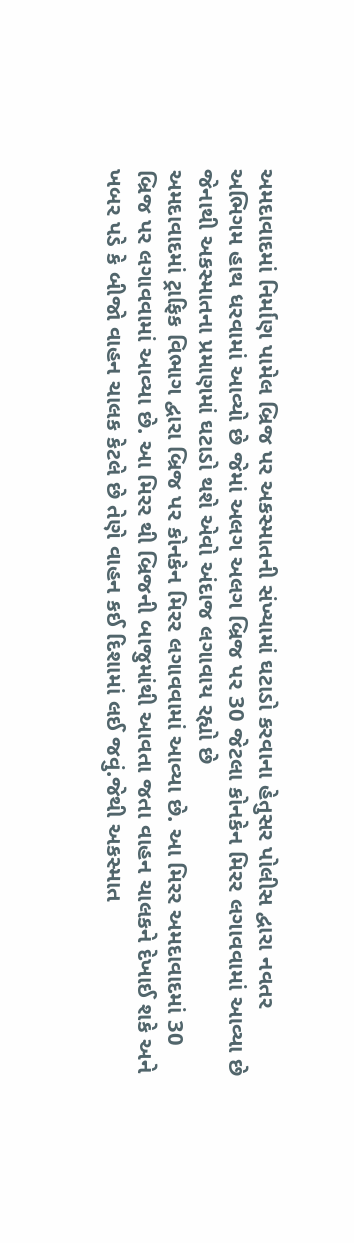અમદાવાદમાં નિર્માણ પામેલ બ્રિજ પર અકસ્માતની સંખ્યામાં ઘટાડો કરવાના હેતુસર પોલીસ દ્વારા નવતર અભિગમ હાથ ધરવામાં આવ્યો છે જેમાં અલગ અલગ બ્રિજ પર 30 જેટલા કોનકેન મિરર લગાવવામાં આવ્યા છે જેનાથી અકસ્માતના પ્રમાણમાં ઘટાડો થશે એવો અંદાજ લગાવાય રહ્યો છે
અમદાવાદમાં ટ્રાફિક વિભાગ દ્વારા બ્રિજ પર કોનકેન મિરર લગાવવામાં આવ્યા છે. આ મિરર અમદાવાદમાં 30 બ્રિજ પર લગાવવામાં આવ્યા છે. આ મિરર થી બ્રિજની બાજુમાંથી આવતા જતા વાહન ચાલકને દેખાઈ શકે અને ખબર પડે કે બીજો વાહન ચાલક કેટલે છે તેણે વાહન કઈ દિશામાં લઈ જવું.જેથી અકસ્માત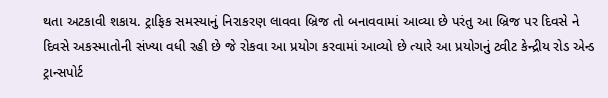થતા અટકાવી શકાય. ટ્રાફિક સમસ્યાનું નિરાકરણ લાવવા બ્રિજ તો બનાવવામાં આવ્યા છે પરંતુ આ બ્રિજ પર દિવસે ને દિવસે અકસ્માતોની સંખ્યા વધી રહી છે જે રોકવા આ પ્રયોગ કરવામાં આવ્યો છે ત્યારે આ પ્રયોગનું ટ્વીટ કેન્દ્રીય રોડ એન્ડ ટ્રાન્સપોર્ટ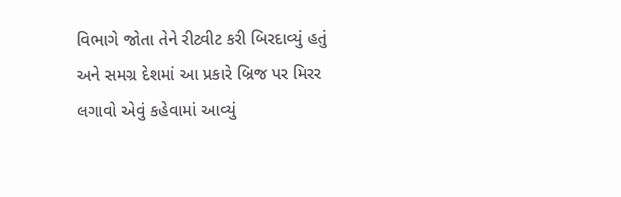વિભાગે જોતા તેને રીટ્વીટ કરી બિરદાવ્યું હતું અને સમગ્ર દેશમાં આ પ્રકારે બ્રિજ પર મિરર લગાવો એવું કહેવામાં આવ્યું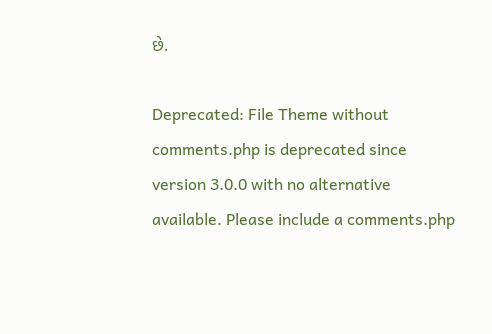છે.

Deprecated: File Theme without comments.php is deprecated since version 3.0.0 with no alternative available. Please include a comments.php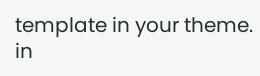template in your theme. in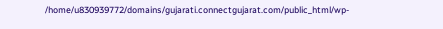/home/u830939772/domains/gujarati.connectgujarat.com/public_html/wp-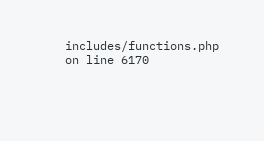includes/functions.php on line 6170